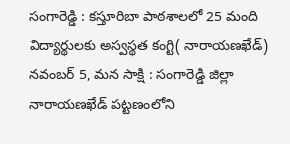సంగారెడ్డి : కస్తూరిబా పాఠశాలలో 25 మంది విద్యార్థులకు అస్వస్థత కంగ్టి( నారాయణఖేడ్) నవంబర్ 5, మన సాక్షి : సంగారెడ్డి జిల్లా నారాయణఖేడ్ పట్టణంలోని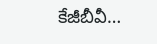కేజీబీవీ…